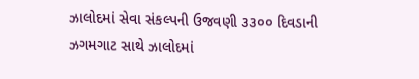ઝાલોદમાં સેવા સંકલ્પની ઉજવણી ૩૩૦૦ દિવડાની ઝગમગાટ સાથે ઝાલોદમાં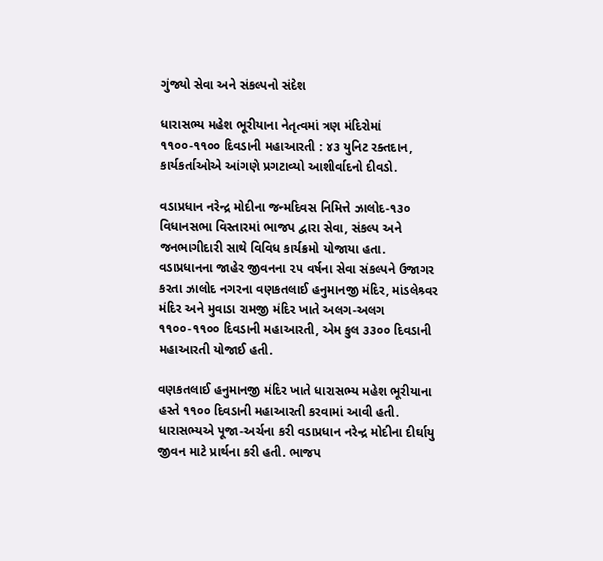ગુંજ્યો સેવા અને સંકલ્પનો સંદેશ

ધારાસભ્ય મહેશ ભૂરીયાના નેતૃત્વમાં ત્રણ મંદિરોમાં ૧૧૦૦-૧૧૦૦ દિવડાની મહાઆરતી : ૪૩ યુનિટ રક્તદાન, કાર્યકર્તાઓએ આંગણે પ્રગટાવ્યો આશીર્વાદનો દીવડો.

વડાપ્રધાન નરેન્દ્ર મોદીના જન્મદિવસ નિમિત્તે ઝાલોદ-૧૩૦ વિધાનસભા વિસ્તારમાં ભાજપ દ્વારા સેવા, સંકલ્પ અને જનભાગીદારી સાથે વિવિધ કાર્યક્રમો યોજાયા હતા. વડાપ્રધાનના જાહેર જીવનના ૨૫ વર્ષના સેવા સંકલ્પને ઉજાગર કરતા ઝાલોદ નગરના વણકતલાઈ હનુમાનજી મંદિર, માંડલેશ્ર્વર મંદિર અને મુવાડા રામજી મંદિર ખાતે અલગ-અલગ ૧૧૦૦-૧૧૦૦ દિવડાની મહાઆરતી, એમ કુલ ૩૩૦૦ દિવડાની મહાઆરતી યોજાઈ હતી.

વણકતલાઈ હનુમાનજી મંદિર ખાતે ધારાસભ્ય મહેશ ભૂરીયાના હસ્તે ૧૧૦૦ દિવડાની મહાઆરતી કરવામાં આવી હતી. ધારાસભ્યએ પૂજા-અર્ચના કરી વડાપ્રધાન નરેન્દ્ર મોદીના દીર્ઘાયુ જીવન માટે પ્રાર્થના કરી હતી. ભાજપ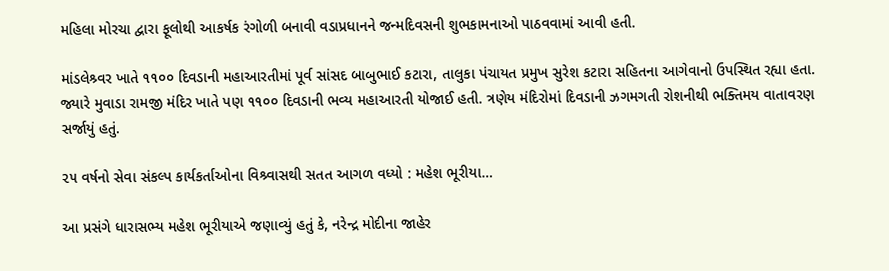મહિલા મોરચા દ્વારા ફૂલોથી આકર્ષક રંગોળી બનાવી વડાપ્રધાનને જન્મદિવસની શુભકામનાઓ પાઠવવામાં આવી હતી.

માંડલેશ્ર્વર ખાતે ૧૧૦૦ દિવડાની મહાઆરતીમાં પૂર્વ સાંસદ બાબુભાઈ કટારા, તાલુકા પંચાયત પ્રમુખ સુરેશ કટારા સહિતના આગેવાનો ઉપસ્થિત રહ્યા હતા. જ્યારે મુવાડા રામજી મંદિર ખાતે પણ ૧૧૦૦ દિવડાની ભવ્ય મહાઆરતી યોજાઈ હતી. ત્રણેય મંદિરોમાં દિવડાની ઝગમગતી રોશનીથી ભક્તિમય વાતાવરણ સર્જાયું હતું.

૨૫ વર્ષનો સેવા સંકલ્પ કાર્યકર્તાઓના વિશ્ર્વાસથી સતત આગળ વધ્યો : મહેશ ભૂરીયા…

આ પ્રસંગે ધારાસભ્ય મહેશ ભૂરીયાએ જણાવ્યું હતું કે, નરેન્દ્ર મોદીના જાહેર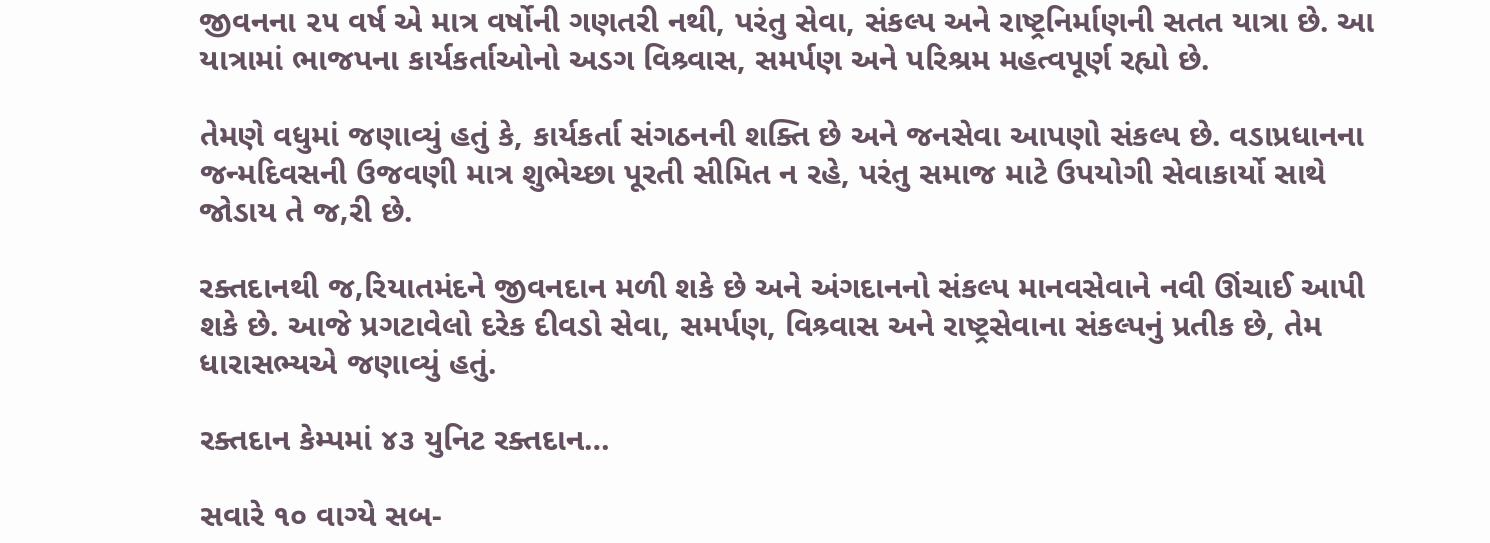જીવનના ૨૫ વર્ષ એ માત્ર વર્ષોની ગણતરી નથી, પરંતુ સેવા, સંકલ્પ અને રાષ્ટ્રનિર્માણની સતત યાત્રા છે. આ યાત્રામાં ભાજપના કાર્યકર્તાઓનો અડગ વિશ્ર્વાસ, સમર્પણ અને પરિશ્રમ મહત્વપૂર્ણ રહ્યો છે.

તેમણે વધુમાં જણાવ્યું હતું કે, કાર્યકર્તા સંગઠનની શક્તિ છે અને જનસેવા આપણો સંકલ્પ છે. વડાપ્રધાનના જન્મદિવસની ઉજવણી માત્ર શુભેચ્છા પૂરતી સીમિત ન રહે, પરંતુ સમાજ માટે ઉપયોગી સેવાકાર્યો સાથે જોડાય તે જ‚રી છે.

રક્તદાનથી જ‚રિયાતમંદને જીવનદાન મળી શકે છે અને અંગદાનનો સંકલ્પ માનવસેવાને નવી ઊંચાઈ આપી શકે છે. આજે પ્રગટાવેલો દરેક દીવડો સેવા, સમર્પણ, વિશ્ર્વાસ અને રાષ્ટ્રસેવાના સંકલ્પનું પ્રતીક છે, તેમ ધારાસભ્યએ જણાવ્યું હતું.

રક્તદાન કેમ્પમાં ૪૩ યુનિટ રક્તદાન…

સવારે ૧૦ વાગ્યે સબ-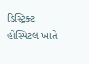ડિસ્ટ્રિક્ટ હોસ્પિટલ ખાતે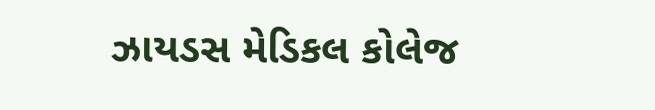ઝાયડસ મેડિકલ કોલેજ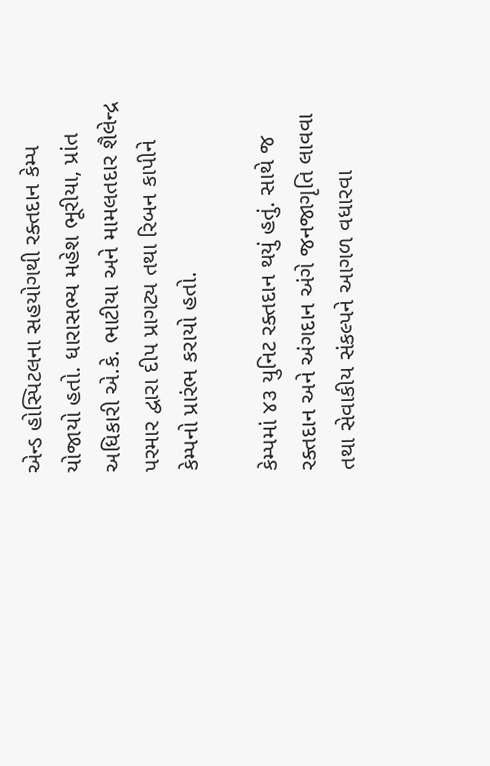એન્ડ હોસ્પિટલના સહયોગથી રક્તદાન કેમ્પ યોજાયો હતો. ધારાસભ્ય મહેશ ભૂરીયા, પ્રાંત અધિકારી એ.કે. ભાટીયા અને મામલતદાર શૈલેન્દ્ર પરમાર દ્વારા દીપ પ્રાગટ્ય તથા રિબન કાપીને કેમ્પનો પ્રારંભ કરાયો હતો.

કેમ્પમાં ૪૩ યુનિટ રક્તદાન થયું હતું. સાથે જ રક્તદાન અને અંગદાન અંગે જનજાગૃતિ લાવવા તથા સેવાકીય સંકલ્પને આગળ વધારવા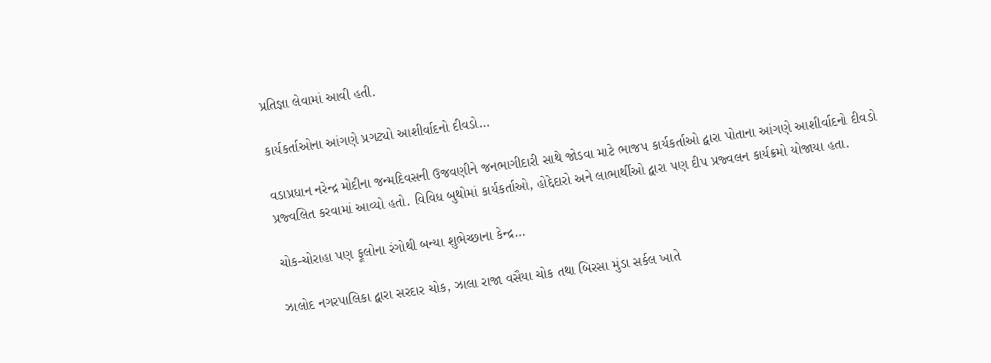પ્રતિજ્ઞા લેવામાં આવી હતી.

કાર્યકર્તાઓના આંગણે પ્રગટ્યો આશીર્વાદનો દીવડો…

વડાપ્રધાન નરેન્દ્ર મોદીના જન્મદિવસની ઉજવણીને જનભાગીદારી સાથે જોડવા માટે ભાજપ કાર્યકર્તાઓ દ્વારા પોતાના આંગણે આશીર્વાદનો દીવડો પ્રજ્વલિત કરવામાં આવ્યો હતો. વિવિધ બુથોમાં કાર્યકર્તાઓ, હોદ્દેદારો અને લાભાર્થીઓ દ્વારા પણ દીપ પ્રજ્વલન કાર્યક્રમો યોજાયા હતા.

ચોક-ચોરાહા પણ ફૂલોના રંગોથી બન્યા શુભેચ્છાના કેન્દ્ર…

ઝાલોદ નગરપાલિકા દ્વારા સરદાર ચોક, ઝાલા રાજા વસૈયા ચોક તથા બિરસા મુંડા સર્કલ ખાતે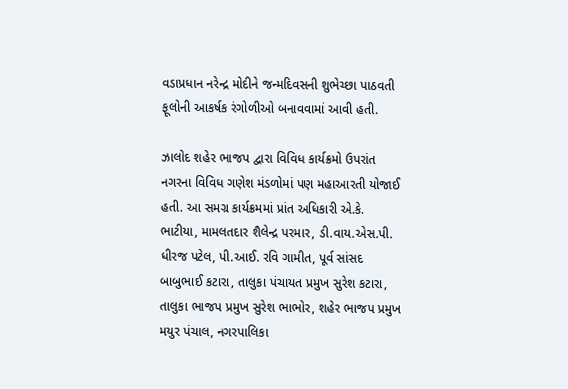વડાપ્રધાન નરેન્દ્ર મોદીને જન્મદિવસની શુભેચ્છા પાઠવતી ફૂલોની આકર્ષક રંગોળીઓ બનાવવામાં આવી હતી.

ઝાલોદ શહેર ભાજપ દ્વારા વિવિધ કાર્યક્રમો ઉપરાંત નગરના વિવિધ ગણેશ મંડળોમાં પણ મહાઆરતી યોજાઈ હતી. આ સમગ્ર કાર્યક્રમમાં પ્રાંત અધિકારી એ.કે. ભાટીયા, મામલતદાર શૈલેન્દ્ર પરમાર, ડી.વાય.એસ.પી. ધીરજ પટેલ, પી.આઈ. રવિ ગામીત, પૂર્વ સાંસદ બાબુભાઈ કટારા, તાલુકા પંચાયત પ્રમુખ સુરેશ કટારા, તાલુકા ભાજપ પ્રમુખ સુરેશ ભાભોર, શહેર ભાજપ પ્રમુખ મયુર પંચાલ, નગરપાલિકા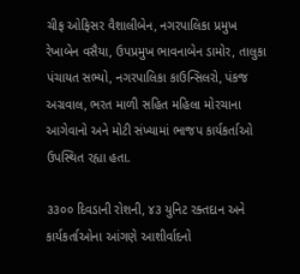ચીફ ઓફિસર વૈશાલીબેન, નગરપાલિકા પ્રમુખ રેખાબેન વસૈયા, ઉપપ્રમુખ ભાવનાબેન ડામોર, તાલુકા પંચાયત સભ્યો, નગરપાલિકા કાઉન્સિલરો, પંકજ અગ્રવાલ, ભરત માળી સહિત મહિલા મોરચાના આગેવાનો અને મોટી સંખ્યામાં ભાજપ કાર્યકર્તાઓ ઉપસ્થિત રહ્યા હતા.

૩૩૦૦ દિવડાની રોશની, ૪૩ યુનિટ રક્તદાન અને કાર્યકર્તાઓના આંગણે આશીર્વાદનો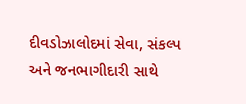દીવડોઝાલોદમાં સેવા, સંકલ્પ અને જનભાગીદારી સાથે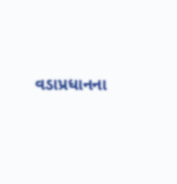વડાપ્રધાનના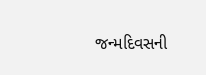જન્મદિવસની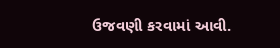ઉજવણી કરવામાં આવી.